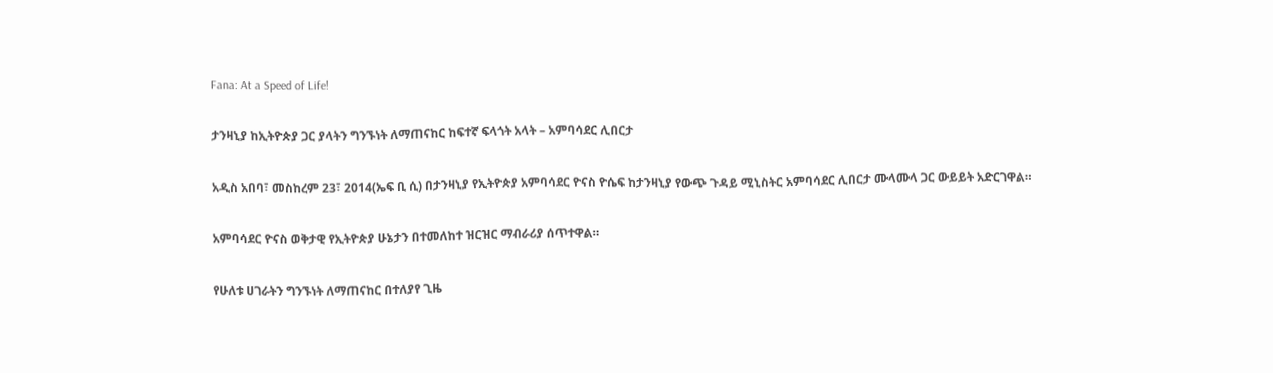Fana: At a Speed of Life!

ታንዛኒያ ከኢትዮጵያ ጋር ያላትን ግንኙነት ለማጠናከር ከፍተኛ ፍላጎት አላት – አምባሳደር ሊበርታ

አዲስ አበባ፣ መስከረም 23፣ 2014(ኤፍ ቢ ሲ) በታንዛኒያ የኢትዮጵያ አምባሳደር ዮናስ ዮሴፍ ከታንዛኒያ የውጭ ጉዳይ ሚኒስትር አምባሳደር ሊበርታ ሙላሙላ ጋር ውይይት አድርገዋል።

አምባሳደር ዮናስ ወቅታዊ የኢትዮጵያ ሁኔታን በተመለከተ ዝርዝር ማብራሪያ ሰጥተዋል።

የሁለቱ ሀገራትን ግንኙነት ለማጠናከር በተለያየ ጊዜ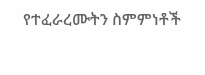የተፈራረሙትን ስምምነቶች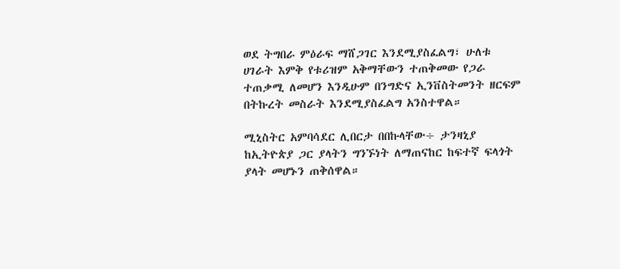ወደ ትግበራ ምዕራፍ ማሸጋገር እንደሚያስፈልግ፣ ሁለቱ ሀገራት እምቅ የቱሪዝም አቅማቸውን ተጠቅመው የጋራ ተጠቃሚ ለመሆን እንዲሁም በንግድና ኢንቨስትመንት ዘርፍም በትኩረት መስራት እንደሚያስፈልግ አንስተዋል።

ሚኒስትር አምባሳደር ሊበርታ በበኩላቸው÷ ታንዛኒያ ከኢትዮጵያ ጋር ያላትን ግንኙነት ለማጠናከር ከፍተኛ ፍላጎት ያላት መሆኑን ጠቅሰዋል።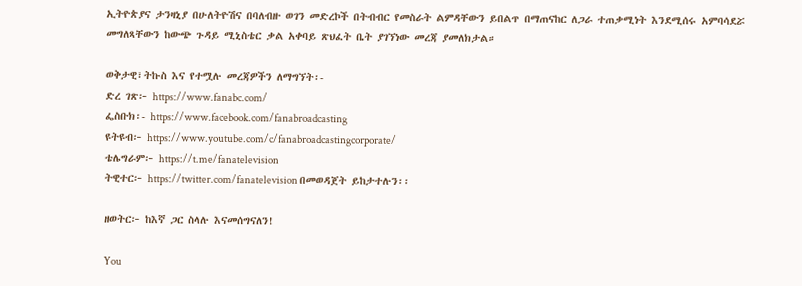ኢትዮጵያና ታንዛኒያ በሁለትዮሽና በባለብዙ ወገን መድረኮች በትብብር የመስራት ልምዳቸውን ይበልጥ በማጠናከር ለጋራ ተጠቃሚነት እንደሚሰሩ አምባሳደሯ መግለጻቸውን ከውጭ ጉዳይ ሚኒስቴር ቃል አቀባይ ጽህፈት ቤት ያገኘነው መረጃ ያመለክታል።

ወቅታዊ፣ትኩስ እና የተሟሉ መረጃዎችን ለማግኘት፡-
ድረ ገጽ፦ https://www.fanabc.com/
ፌስቡክ፡- https://www.facebook.com/fanabroadcasting
ዩትዩብ፦ https://www.youtube.com/c/fanabroadcastingcorporate/
ቴሌግራም፦ https://t.me/fanatelevision
ትዊተር፦ https://twitter.com/fanatelevision በመወዳጀት ይከታተሉን፡፡

ዘወትር፦ ከእኛ ጋር ስላሉ እናመሰግናለን!

You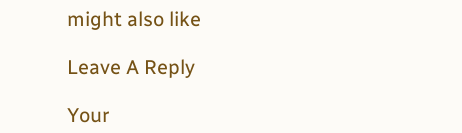might also like

Leave A Reply

Your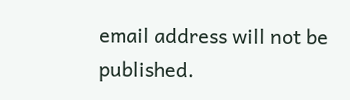email address will not be published.